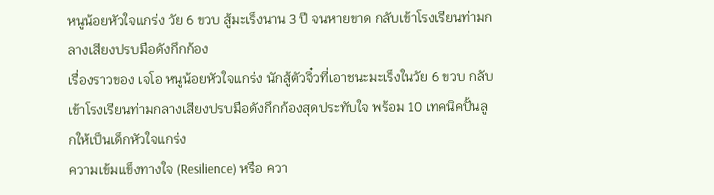หนูน้อยหัวใจแกร่ง วัย 6 ขวบ สู้มะเร็งนาน 3 ปี จนหายขาด กลับเข้าโรงเรียนท่ามกลางเสียงปรบมือดังกึกก้อง
เรื่องราวของ เจโอ หนูน้อยหัวใจแกร่ง นักสู้ตัวจิ๋วที่เอาชนะมะเร็งในวัย 6 ขวบ กลับเข้าโรงเรียนท่ามกลางเสียงปรบมือดังกึกก้องสุดประทับใจ พร้อม 10 เทคนิคปั้นลูกให้เป็นเด็กหัวใจแกร่ง
ความเข้มแข็งทางใจ (Resilience) หรือ ควา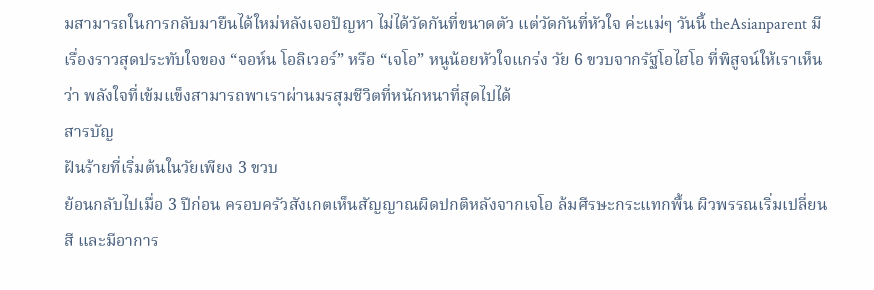มสามารถในการกลับมายืนได้ใหม่หลังเจอปัญหา ไม่ได้วัดกันที่ขนาดตัว แต่วัดกันที่หัวใจ ค่ะแม่ๆ วันนี้ theAsianparent มีเรื่องราวสุดประทับใจของ “จอห์น โอลิเวอร์” หรือ “เจโอ” หนูน้อยหัวใจแกร่ง วัย 6 ขวบจากรัฐโอไฮโอ ที่พิสูจน์ให้เราเห็นว่า พลังใจที่เข้มแข็งสามารถพาเราผ่านมรสุมชีวิตที่หนักหนาที่สุดไปได้
สารบัญ
ฝันร้ายที่เริ่มต้นในวัยเพียง 3 ขวบ
ย้อนกลับไปเมื่อ 3 ปีก่อน ครอบครัวสังเกตเห็นสัญญาณผิดปกติหลังจากเจโอ ล้มศีรษะกระแทกพื้น ผิวพรรณเริ่มเปลี่ยนสี และมีอาการ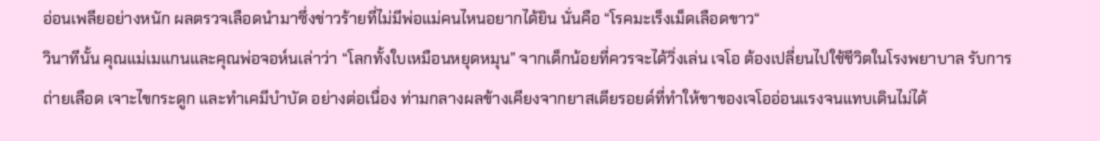อ่อนเพลียอย่างหนัก ผลตรวจเลือดนำมาซึ่งข่าวร้ายที่ไม่มีพ่อแม่คนไหนอยากได้ยิน นั่นคือ “โรคมะเร็งเม็ดเลือดขาว“
วินาทีนั้น คุณแม่เมแกนและคุณพ่อจอห์นเล่าว่า “โลกทั้งใบเหมือนหยุดหมุน” จากเด็กน้อยที่ควรจะได้วิ่งเล่น เจโอ ต้องเปลี่ยนไปใช้ชีวิตในโรงพยาบาล รับการถ่ายเลือด เจาะไขกระดูก และทำเคมีบำบัด อย่างต่อเนื่อง ท่ามกลางผลข้างเคียงจากยาสเตียรอยด์ที่ทำให้ขาของเจโออ่อนแรงจนแทบเดินไม่ได้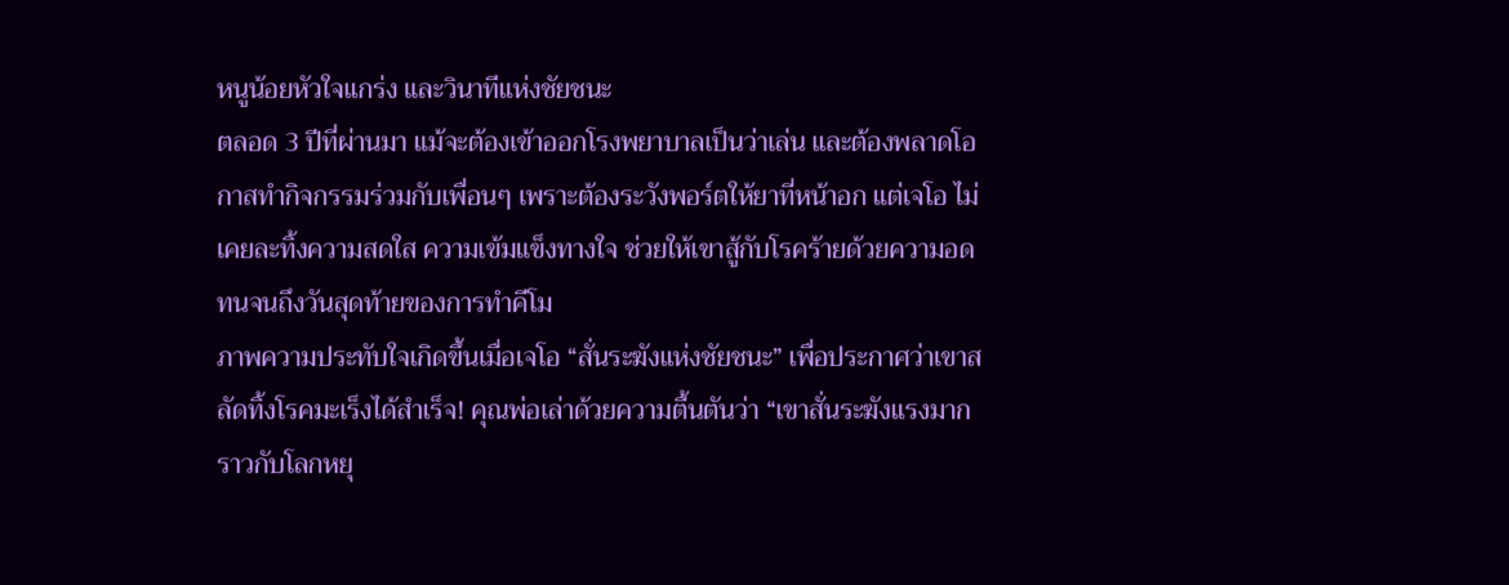หนูน้อยหัวใจแกร่ง และวินาทีแห่งชัยชนะ
ตลอด 3 ปีที่ผ่านมา แม้จะต้องเข้าออกโรงพยาบาลเป็นว่าเล่น และต้องพลาดโอกาสทำกิจกรรมร่วมกับเพื่อนๆ เพราะต้องระวังพอร์ตให้ยาที่หน้าอก แต่เจโอ ไม่เคยละทิ้งความสดใส ความเข้มแข็งทางใจ ช่วยให้เขาสู้กับโรคร้ายด้วยความอดทนจนถึงวันสุดท้ายของการทำคีโม
ภาพความประทับใจเกิดขึ้นเมื่อเจโอ “สั่นระฆังแห่งชัยชนะ” เพื่อประกาศว่าเขาสลัดทิ้งโรคมะเร็งได้สำเร็จ! คุณพ่อเล่าด้วยความตื้นตันว่า “เขาสั่นระฆังแรงมาก ราวกับโลกหยุ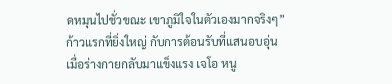ดหมุนไปชั่วขณะ เขาภูมิใจในตัวเองมากจริงๆ”
ก้าวแรกที่ยิ่งใหญ่ กับการต้อนรับที่แสนอบอุ่น
เมื่อร่างกายกลับมาแข็งแรง เจโอ หนู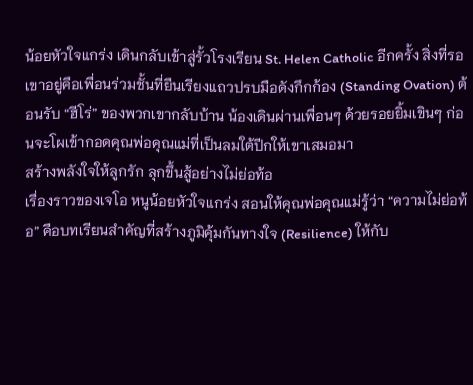น้อยหัวใจแกร่ง เดินกลับเข้าสู่รั้วโรงเรียน St. Helen Catholic อีกครั้ง สิ่งที่รอเขาอยู่คือเพื่อนร่วมชั้นที่ยืนเรียงแถวปรบมือดังกึกก้อง (Standing Ovation) ต้อนรับ “ฮีโร่” ของพวกเขากลับบ้าน น้องเดินผ่านเพื่อนๆ ด้วยรอยยิ้มเขินๆ ก่อนจะโผเข้ากอดคุณพ่อคุณแม่ที่เป็นลมใต้ปีกให้เขาเสมอมา
สร้างพลังใจให้ลูกรัก ลุกขึ้นสู้อย่างไม่ย่อท้อ
เรื่องราวของเจโอ หนูน้อยหัวใจแกร่ง สอนให้คุณพ่อคุณแม่รู้ว่า “ความไม่ย่อท้อ” คือบทเรียนสำคัญที่สร้างภูมิคุ้มกันทางใจ (Resilience) ให้กับ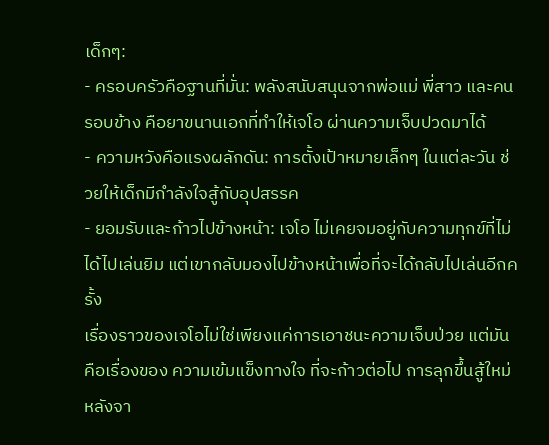เด็กๆ:
- ครอบครัวคือฐานที่มั่น: พลังสนับสนุนจากพ่อแม่ พี่สาว และคนรอบข้าง คือยาขนานเอกที่ทำให้เจโอ ผ่านความเจ็บปวดมาได้
- ความหวังคือแรงผลักดัน: การตั้งเป้าหมายเล็กๆ ในแต่ละวัน ช่วยให้เด็กมีกำลังใจสู้กับอุปสรรค
- ยอมรับและก้าวไปข้างหน้า: เจโอ ไม่เคยจมอยู่กับความทุกข์ที่ไม่ได้ไปเล่นยิม แต่เขากลับมองไปข้างหน้าเพื่อที่จะได้กลับไปเล่นอีกครั้ง
เรื่องราวของเจโอไม่ใช่เพียงแค่การเอาชนะความเจ็บป่วย แต่มันคือเรื่องของ ความเข้มแข็งทางใจ ที่จะก้าวต่อไป การลุกขึ้นสู้ใหม่หลังจา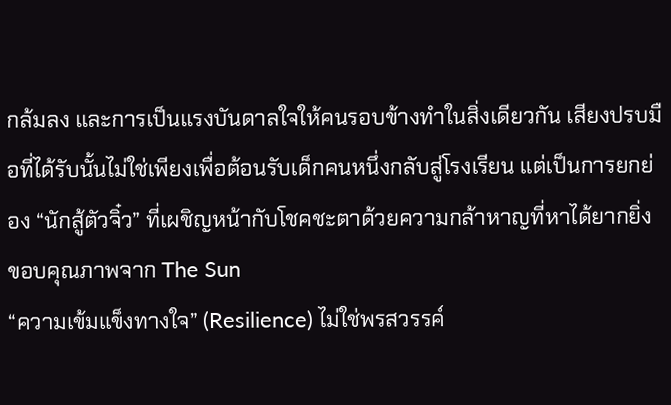กล้มลง และการเป็นแรงบันดาลใจให้คนรอบข้างทำในสิ่งเดียวกัน เสียงปรบมือที่ได้รับนั้นไม่ใช่เพียงเพื่อต้อนรับเด็กคนหนึ่งกลับสู่โรงเรียน แต่เป็นการยกย่อง “นักสู้ตัวจิ๋ว” ที่เผชิญหน้ากับโชคชะตาด้วยความกล้าหาญที่หาได้ยากยิ่ง
ขอบคุณภาพจาก The Sun
“ความเข้มแข็งทางใจ” (Resilience) ไม่ใช่พรสวรรค์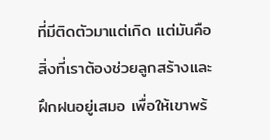ที่มีติดตัวมาแต่เกิด แต่มันคือสิ่งที่เราต้องช่วยลูกสร้างและฝึกฝนอยู่เสมอ เพื่อให้เขาพร้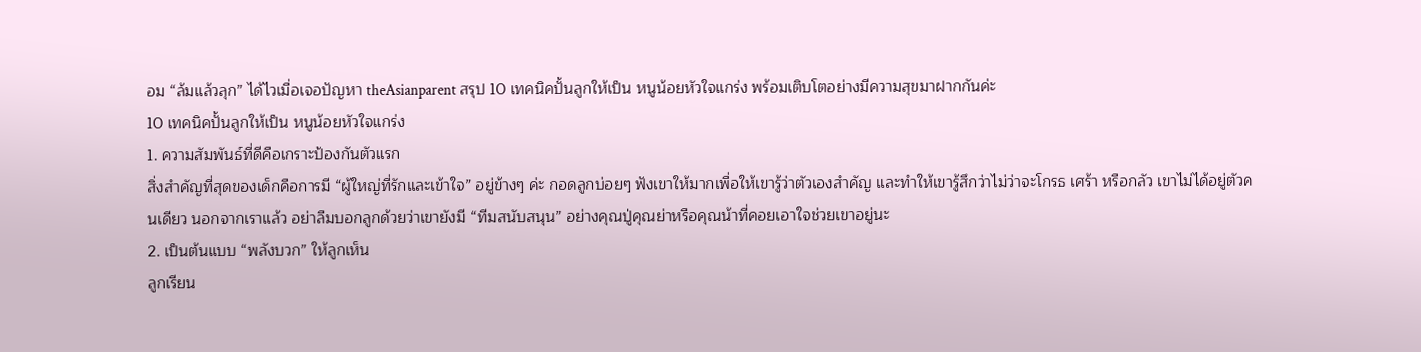อม “ล้มแล้วลุก” ได้ไวเมื่อเจอปัญหา theAsianparent สรุป 10 เทคนิคปั้นลูกให้เป็น หนูน้อยหัวใจแกร่ง พร้อมเติบโตอย่างมีความสุขมาฝากกันค่ะ
10 เทคนิคปั้นลูกให้เป็น หนูน้อยหัวใจแกร่ง
1. ความสัมพันธ์ที่ดีคือเกราะป้องกันตัวแรก
สิ่งสำคัญที่สุดของเด็กคือการมี “ผู้ใหญ่ที่รักและเข้าใจ” อยู่ข้างๆ ค่ะ กอดลูกบ่อยๆ ฟังเขาให้มากเพื่อให้เขารู้ว่าตัวเองสำคัญ และทำให้เขารู้สึกว่าไม่ว่าจะโกรธ เศร้า หรือกลัว เขาไม่ได้อยู่ตัวคนเดียว นอกจากเราแล้ว อย่าลืมบอกลูกด้วยว่าเขายังมี “ทีมสนับสนุน” อย่างคุณปู่คุณย่าหรือคุณน้าที่คอยเอาใจช่วยเขาอยู่นะ
2. เป็นต้นแบบ “พลังบวก” ให้ลูกเห็น
ลูกเรียน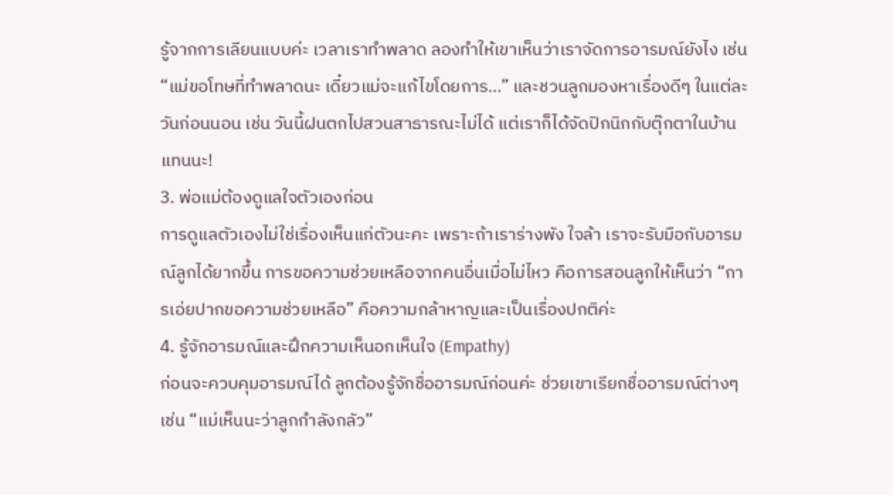รู้จากการเลียนแบบค่ะ เวลาเราทำพลาด ลองทำให้เขาเห็นว่าเราจัดการอารมณ์ยังไง เช่น “แม่ขอโทษที่ทำพลาดนะ เดี๋ยวแม่จะแก้ไขโดยการ…” และชวนลูกมองหาเรื่องดีๆ ในแต่ละวันก่อนนอน เช่น วันนี้ฝนตกไปสวนสาธารณะไม่ได้ แต่เราก็ได้จัดปิกนิกกับตุ๊กตาในบ้านแทนนะ!
3. พ่อแม่ต้องดูแลใจตัวเองก่อน
การดูแลตัวเองไม่ใช่เรื่องเห็นแก่ตัวนะคะ เพราะถ้าเราร่างพัง ใจล้า เราจะรับมือกับอารมณ์ลูกได้ยากขึ้น การขอความช่วยเหลือจากคนอื่นเมื่อไม่ไหว คือการสอนลูกให้เห็นว่า “การเอ่ยปากขอความช่วยเหลือ” คือความกล้าหาญและเป็นเรื่องปกติค่ะ
4. รู้จักอารมณ์และฝึกความเห็นอกเห็นใจ (Empathy)
ก่อนจะควบคุมอารมณ์ได้ ลูกต้องรู้จักชื่ออารมณ์ก่อนค่ะ ช่วยเขาเรียกชื่ออารมณ์ต่างๆ เช่น “แม่เห็นนะว่าลูกกำลังกลัว”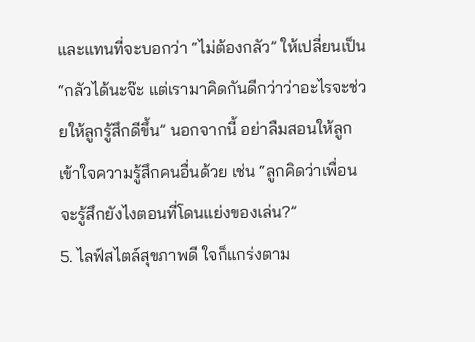และแทนที่จะบอกว่า “ไม่ต้องกลัว” ให้เปลี่ยนเป็น “กลัวได้นะจ๊ะ แต่เรามาคิดกันดีกว่าว่าอะไรจะช่วยให้ลูกรู้สึกดีขึ้น” นอกจากนี้ อย่าลืมสอนให้ลูกเข้าใจความรู้สึกคนอื่นด้วย เช่น “ลูกคิดว่าเพื่อนจะรู้สึกยังไงตอนที่โดนแย่งของเล่น?”
5. ไลฟ์สไตล์สุขภาพดี ใจก็แกร่งตาม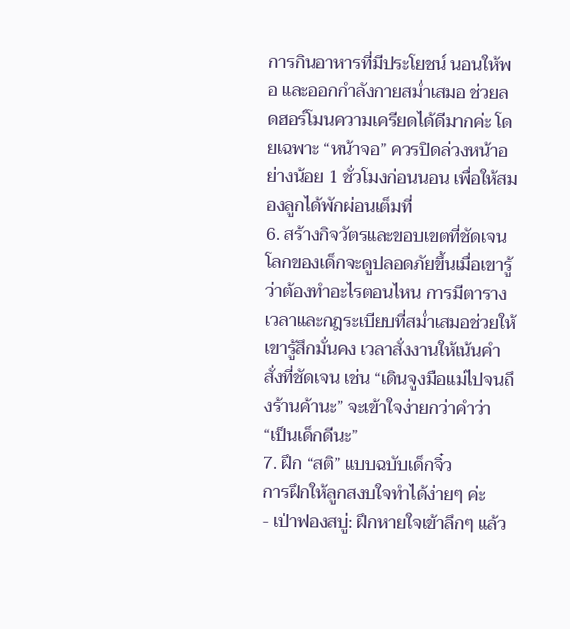การกินอาหารที่มีประโยชน์ นอนให้พอ และออกกำลังกายสม่ำเสมอ ช่วยลดฮอร์โมนความเครียดได้ดีมากค่ะ โดยเฉพาะ “หน้าจอ” ควรปิดล่วงหน้าอย่างน้อย 1 ชั่วโมงก่อนนอน เพื่อให้สมองลูกได้พักผ่อนเต็มที่
6. สร้างกิจวัตรและขอบเขตที่ชัดเจน
โลกของเด็กจะดูปลอดภัยขึ้นเมื่อเขารู้ว่าต้องทำอะไรตอนไหน การมีตารางเวลาและกฎระเบียบที่สม่ำเสมอช่วยให้เขารู้สึกมั่นคง เวลาสั่งงานให้เน้นคำสั่งที่ชัดเจน เช่น “เดินจูงมือแม่ไปจนถึงร้านค้านะ” จะเข้าใจง่ายกว่าคำว่า “เป็นเด็กดีนะ”
7. ฝึก “สติ” แบบฉบับเด็กจิ๋ว
การฝึกให้ลูกสงบใจทำได้ง่ายๆ ค่ะ
- เป่าฟองสบู่: ฝึกหายใจเข้าลึกๆ แล้ว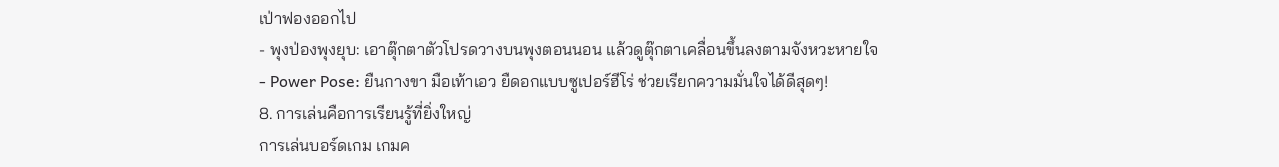เป่าฟองออกไป
- พุงป่องพุงยุบ: เอาตุ๊กตาตัวโปรดวางบนพุงตอนนอน แล้วดูตุ๊กตาเคลื่อนขึ้นลงตามจังหวะหายใจ
- Power Pose: ยืนกางขา มือเท้าเอว ยืดอกแบบซูเปอร์ฮีโร่ ช่วยเรียกความมั่นใจได้ดีสุดๆ!
8. การเล่นคือการเรียนรู้ที่ยิ่งใหญ่
การเล่นบอร์ดเกม เกมค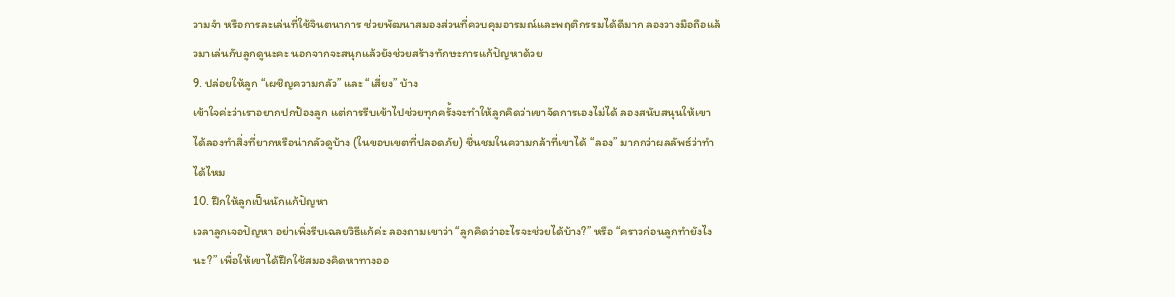วามจำ หรือการละเล่นที่ใช้จินตนาการ ช่วยพัฒนาสมองส่วนที่ควบคุมอารมณ์และพฤติกรรมได้ดีมาก ลองวางมือถือแล้วมาเล่นกับลูกดูนะคะ นอกจากจะสนุกแล้วยังช่วยสร้างทักษะการแก้ปัญหาด้วย
9. ปล่อยให้ลูก “เผชิญความกลัว” และ “เสี่ยง” บ้าง
เข้าใจค่ะว่าเราอยากปกป้องลูก แต่การรีบเข้าไปช่วยทุกครั้งจะทำให้ลูกคิดว่าเขาจัดการเองไม่ได้ ลองสนับสนุนให้เขาได้ลองทำสิ่งที่ยากหรือน่ากลัวดูบ้าง (ในขอบเขตที่ปลอดภัย) ชื่นชมในความกล้าที่เขาได้ “ลอง” มากกว่าผลลัพธ์ว่าทำได้ไหม
10. ฝึกให้ลูกเป็นนักแก้ปัญหา
เวลาลูกเจอปัญหา อย่าเพิ่งรีบเฉลยวิธีแก้ค่ะ ลองถามเขาว่า “ลูกคิดว่าอะไรจะช่วยได้บ้าง?” หรือ “คราวก่อนลูกทำยังไงนะ?” เพื่อให้เขาได้ฝึกใช้สมองคิดหาทางออ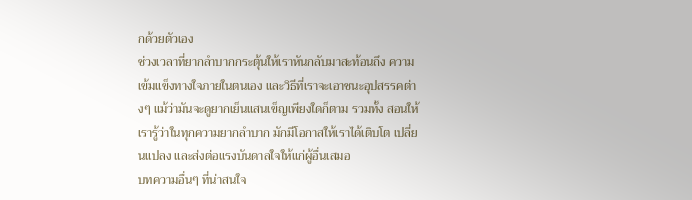กด้วยตัวเอง
ช่วงเวลาที่ยากลำบากกระตุ้นให้เราหันกลับมาสะท้อนถึง ความเข้มแข็งทางใจภายในตนเอง และวิธีที่เราจะเอาชนะอุปสรรคต่างๆ แม้ว่ามันจะดูยากเย็นแสนเข็ญเพียงใดก็ตาม รวมทั้ง สอนให้เรารู้ว่าในทุกความยากลำบาก มักมีโอกาสให้เราได้เติบโต เปลี่ยนแปลง และส่งต่อแรงบันดาลใจให้แก่ผู้อื่นเสมอ
บทความอื่นๆ ที่น่าสนใจ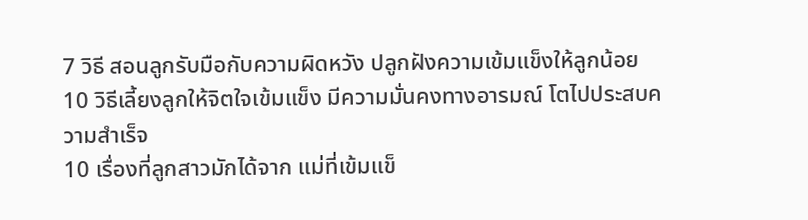7 วิธี สอนลูกรับมือกับความผิดหวัง ปลูกฝังความเข้มแข็งให้ลูกน้อย
10 วิธีเลี้ยงลูกให้จิตใจเข้มแข็ง มีความมั่นคงทางอารมณ์ โตไปประสบความสำเร็จ
10 เรื่องที่ลูกสาวมักได้จาก แม่ที่เข้มแข็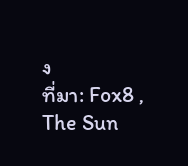ง
ที่มา: Fox8 , The Sun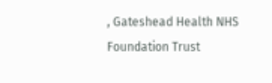, Gateshead Health NHS Foundation Trust